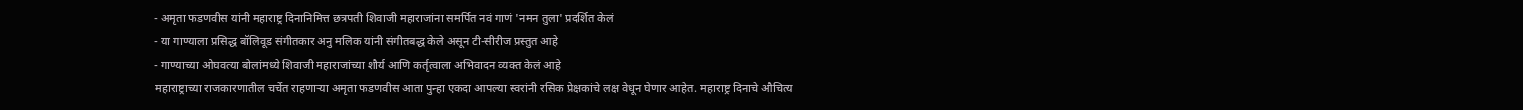- अमृता फडणवीस यांनी महाराष्ट्र दिनानिमित्त छत्रपती शिवाजी महाराजांना समर्पित नवं गाणं 'नमन तुला' प्रदर्शित केलं
- या गाण्याला प्रसिद्ध बॉलिवूड संगीतकार अनु मलिक यांनी संगीतबद्ध केले असून टी-सीरीज प्रस्तुत आहे
- गाण्याच्या ओघवत्या बोलांमध्ये शिवाजी महाराजांच्या शौर्य आणि कर्तृत्वाला अभिवादन व्यक्त केलं आहे
महाराष्ट्राच्या राजकारणातील चर्चेत राहणाऱ्या अमृता फडणवीस आता पुन्हा एकदा आपल्या स्वरांनी रसिक प्रेक्षकांचे लक्ष वेधून घेणार आहेत. महाराष्ट्र दिनाचे औचित्य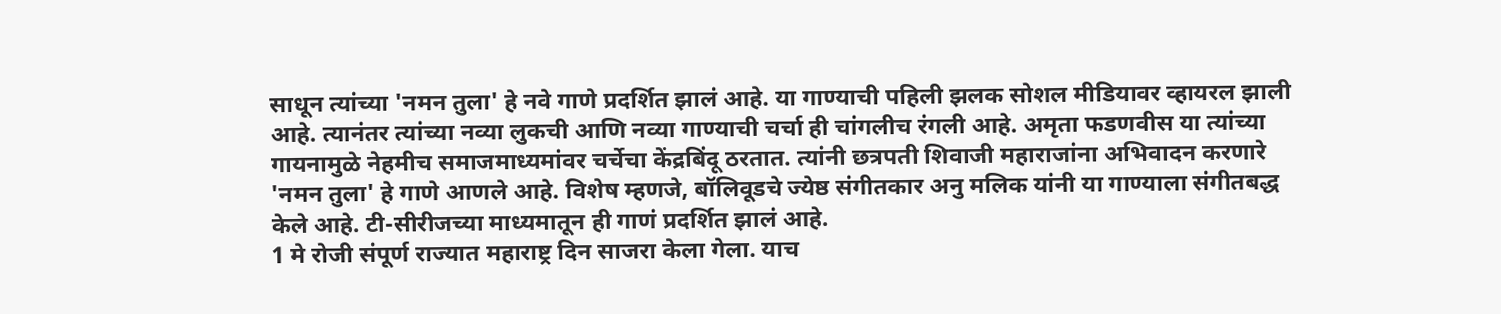साधून त्यांच्या 'नमन तुला' हे नवे गाणे प्रदर्शित झालं आहे. या गाण्याची पहिली झलक सोशल मीडियावर व्हायरल झाली आहे. त्यानंतर त्यांच्या नव्या लुकची आणि नव्या गाण्याची चर्चा ही चांगलीच रंगली आहे. अमृता फडणवीस या त्यांच्या गायनामुळे नेहमीच समाजमाध्यमांवर चर्चेचा केंद्रबिंदू ठरतात. त्यांनी छत्रपती शिवाजी महाराजांना अभिवादन करणारे 'नमन तुला' हे गाणे आणले आहे. विशेष म्हणजे, बॉलिवूडचे ज्येष्ठ संगीतकार अनु मलिक यांनी या गाण्याला संगीतबद्ध केले आहे. टी-सीरीजच्या माध्यमातून ही गाणं प्रदर्शित झालं आहे.
1 मे रोजी संपूर्ण राज्यात महाराष्ट्र दिन साजरा केला गेला. याच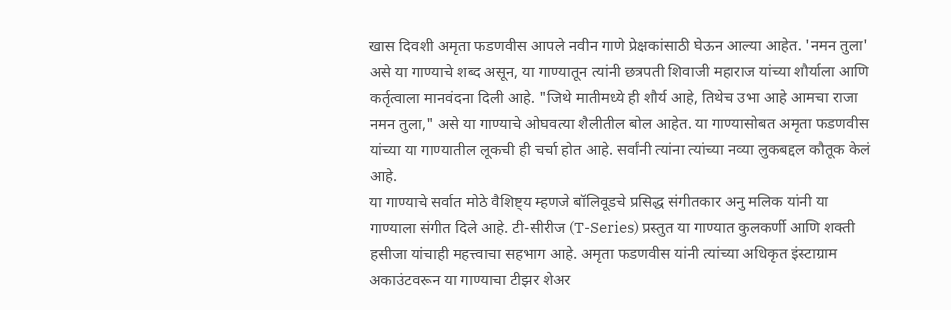खास दिवशी अमृता फडणवीस आपले नवीन गाणे प्रेक्षकांसाठी घेऊन आल्या आहेत. 'नमन तुला' असे या गाण्याचे शब्द असून, या गाण्यातून त्यांनी छत्रपती शिवाजी महाराज यांच्या शौर्याला आणि कर्तृत्वाला मानवंदना दिली आहे. "जिथे मातीमध्ये ही शौर्य आहे, तिथेच उभा आहे आमचा राजा नमन तुला," असे या गाण्याचे ओघवत्या शैलीतील बोल आहेत. या गाण्यासोबत अमृता फडणवीस यांच्या या गाण्यातील लूकची ही चर्चा होत आहे. सर्वांनी त्यांना त्यांच्या नव्या लुकबद्दल कौतूक केलं आहे.
या गाण्याचे सर्वात मोठे वैशिष्ट्य म्हणजे बॉलिवूडचे प्रसिद्ध संगीतकार अनु मलिक यांनी या गाण्याला संगीत दिले आहे. टी-सीरीज (T-Series) प्रस्तुत या गाण्यात कुलकर्णी आणि शक्ती हसीजा यांचाही महत्त्वाचा सहभाग आहे. अमृता फडणवीस यांनी त्यांच्या अधिकृत इंस्टाग्राम अकाउंटवरून या गाण्याचा टीझर शेअर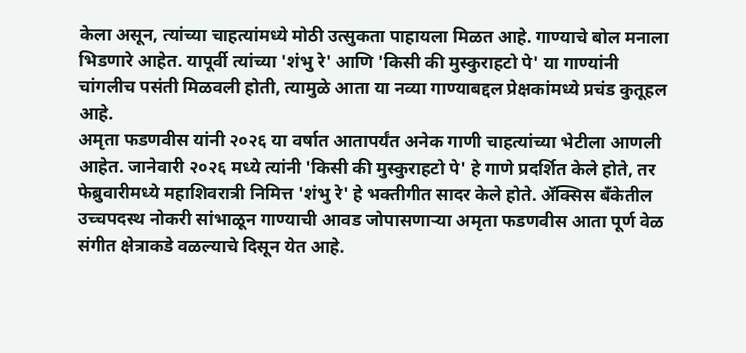केला असून, त्यांच्या चाहत्यांमध्ये मोठी उत्सुकता पाहायला मिळत आहे. गाण्याचे बोल मनाला भिडणारे आहेत. यापूर्वी त्यांच्या 'शंभु रे' आणि 'किसी की मुस्कुराहटो पे' या गाण्यांनी चांगलीच पसंती मिळवली होती, त्यामुळे आता या नव्या गाण्याबद्दल प्रेक्षकांमध्ये प्रचंड कुतूहल आहे.
अमृता फडणवीस यांनी २०२६ या वर्षात आतापर्यंत अनेक गाणी चाहत्यांच्या भेटीला आणली आहेत. जानेवारी २०२६ मध्ये त्यांनी 'किसी की मुस्कुराहटो पे' हे गाणे प्रदर्शित केले होते, तर फेब्रुवारीमध्ये महाशिवरात्री निमित्त 'शंभु रे' हे भक्तीगीत सादर केले होते. ॲक्सिस बँकेतील उच्चपदस्थ नोकरी सांभाळून गाण्याची आवड जोपासणाऱ्या अमृता फडणवीस आता पूर्ण वेळ संगीत क्षेत्राकडे वळल्याचे दिसून येत आहे.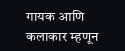गायक आणि कलाकार म्हणून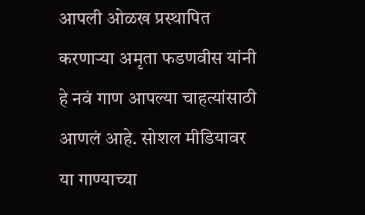आपली ओळख प्रस्थापित करणाऱ्या अमृता फडणवीस यांनी हे नवं गाण आपल्या चाहत्यांसाठी आणलं आहे. सोशल मीडियावर या गाण्याच्या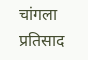चांगला प्रतिसाद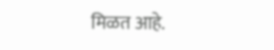मिळत आहे.